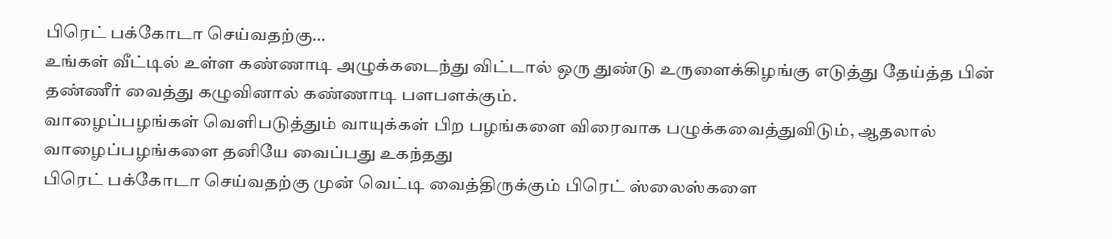பிரெட் பக்கோடா செய்வதற்கு…
உங்கள் வீட்டில் உள்ள கண்ணாடி அழுக்கடைந்து விட்டால் ஒரு துண்டு உருளைக்கிழங்கு எடுத்து தேய்த்த பின் தண்ணீர் வைத்து கழுவினால் கண்ணாடி பளபளக்கும்.
வாழைப்பழங்கள் வெளிபடுத்தும் வாயுக்கள் பிற பழங்களை விரைவாக பழுக்கவைத்துவிடும், ஆதலால் வாழைப்பழங்களை தனியே வைப்பது உகந்தது
பிரெட் பக்கோடா செய்வதற்கு முன் வெட்டி வைத்திருக்கும் பிரெட் ஸ்லைஸ்களை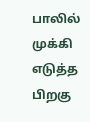பாலில் முக்கி எடுத்த பிறகு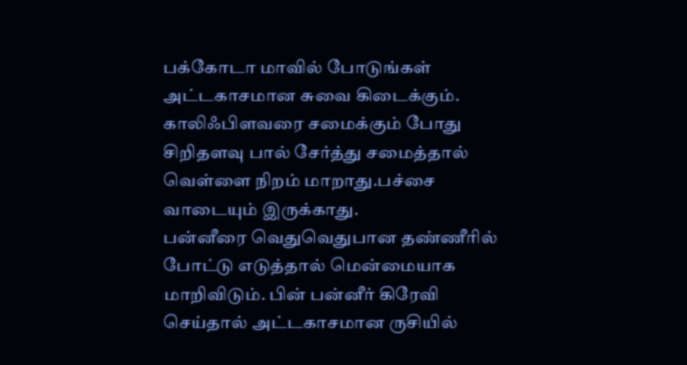பக்கோடா மாவில் போடுங்கள் அட்டகாசமான சுவை கிடைக்கும்.
காலிஃபிளவரை சமைக்கும் போது சிறிதளவு பால் சேர்த்து சமைத்தால் வெள்ளை நிறம் மாறாது.பச்சை வாடையும் இருக்காது.
பன்னீரை வெதுவெதுபான தண்ணீரில் போட்டு எடுத்தால் மென்மையாக மாறிவிடும். பின் பன்னீர் கிரேவி செய்தால் அட்டகாசமான ருசியில்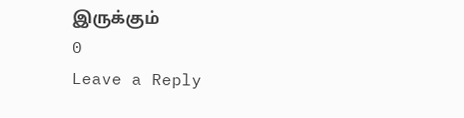இருக்கும்
0
Leave a Reply